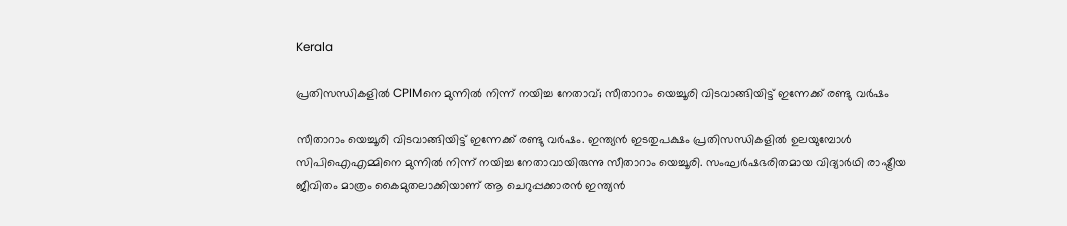Kerala

പ്രതിസന്ധികളിൽ CPIMനെ മുന്നിൽ നിന്ന് നയിച്ച നേതാവ്; സീതാറാം യെച്ചൂരി വിടവാങ്ങിയിട്ട് ഇന്നേക്ക് രണ്ടു വർഷം

സീതാറാം യെച്ചൂരി വിടവാങ്ങിയിട്ട് ഇന്നേക്ക് രണ്ടു വർഷം. ഇന്ത്യൻ ഇടതുപക്ഷം പ്രതിസന്ധികളിൽ ഉലയുമ്പോൾ സിപിഐഎമ്മിനെ മുന്നിൽ നിന്ന് നയിച്ച നേതാവായിരുന്നു സീതാറാം യെച്ചൂരി. സംഘർഷഭരിതമായ വിദ്യാർഥി രാഷ്ട്രീയ ജീവിതം മാത്രം കൈമുതലാക്കിയാണ് ആ ചെറുപ്പക്കാരൻ ഇന്ത്യൻ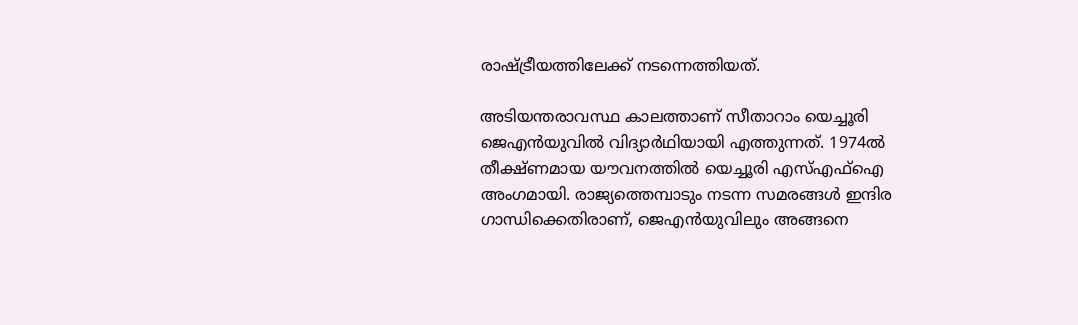രാഷ്ട്രീയത്തിലേക്ക് നടന്നെത്തിയത്.

അടിയന്തരാവസ്ഥ കാലത്താണ് സീതാറാം യെച്ചൂരി ജെഎൻയുവിൽ വിദ്യാർഥിയായി എത്തുന്നത്. 1974ൽ തീക്ഷ്ണമായ യൗവനത്തിൽ യെച്ചൂരി എസ്എഫ്ഐ അംഗമായി. രാജ്യത്തെമ്പാടും നടന്ന സമരങ്ങൾ ഇന്ദിര ഗാന്ധിക്കെതിരാണ്, ജെഎൻയുവിലും അങ്ങനെ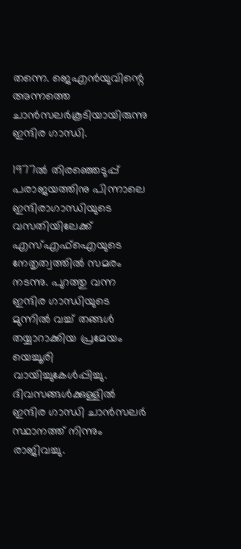തന്നെ. ജെഎൻയുവിന്റെ അന്നത്തെ ചാൻസലർകൂടിയായിരുന്നു ഇന്ദിര ഗാന്ധി.

1977ൽ തിരഞ്ഞെടുപ്പ് പരാജയത്തിനു പിന്നാലെ ഇന്ദിരാഗാന്ധിയുടെ വസതിയിലേക്ക് എസ്എഫ്ഐയുടെ നേതൃത്വത്തിൽ സമരം നടന്നു. പുറത്തു വന്ന ഇന്ദിര ഗാന്ധിയുടെ മുന്നിൽ വച്ച് തങ്ങൾ തയ്യാറാക്കിയ പ്രമേയം യെച്ചൂരി വായിച്ചുകേൾപ്പിച്ചു. ദിവസങ്ങൾക്കുള്ളിൽ ഇന്ദിര ഗാന്ധി ചാൻസലർ സ്ഥാനത്ത് നിന്നും രാജിവച്ചു.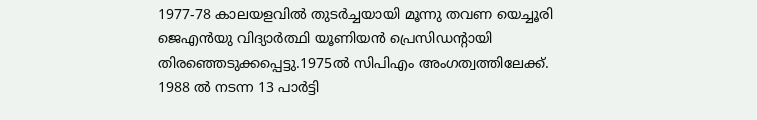1977-78 കാലയളവിൽ തുടർച്ചയായി മൂന്നു തവണ യെച്ചൂരി ജെഎൻയു വിദ്യാർത്ഥി യൂണിയൻ പ്രെസിഡന്റായി തിരഞ്ഞെടുക്കപ്പെട്ടു.1975ൽ സിപിഎം അംഗത്വത്തിലേക്ക്. 1988 ൽ നടന്ന 13 പാർട്ടി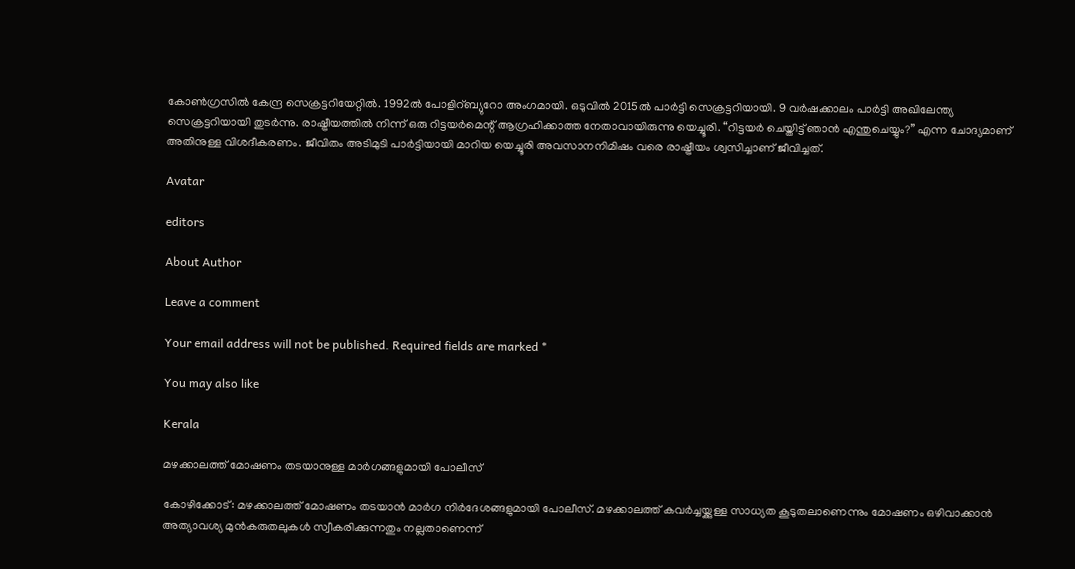കോൺഗ്രസിൽ കേന്ദ്ര സെക്രട്ടറിയേറ്റിൽ. 1992ൽ പോളിറ്ബ്യുറോ അംഗമായി. ഒടുവിൽ 2015ൽ പാർട്ടി സെക്രട്ടറിയായി. 9 വർഷക്കാലം പാർട്ടി അഖിലേന്ത്യ സെക്രട്ടറിയായി തുടർന്നു. രാഷ്ട്രീയത്തിൽ നിന്ന് ഒരു റിട്ടയർമെന്റ് ആഗ്രഹിക്കാത്ത നേതാവായിരുന്നു യെച്ചൂരി. “റിട്ടയർ ചെയ്തിട്ട് ഞാൻ എന്തുചെയ്യും?” എന്ന ചോദ്യമാണ് അതിനുള്ള വിശദീകരണം. ജീവിതം അടിമുടി പാർട്ടിയായി മാറിയ യെച്ചൂരി അവസാനനിമിഷം വരെ രാഷ്ട്രീയം ശ്വസിച്ചാണ് ജീവിച്ചത്.

Avatar

editors

About Author

Leave a comment

Your email address will not be published. Required fields are marked *

You may also like

Kerala

മഴക്കാലത്ത് മോഷണം തടയാനുള്ള മാര്‍ഗങ്ങളുമായി പോലീസ്‌

കോഴിക്കോട്: മഴക്കാലത്ത് മോഷണം തടയാന്‍ മാര്‍ഗ നിര്‍ദേശങ്ങളുമായി പോലീസ്. മഴക്കാലത്ത് കവര്‍ച്ചയ്ക്കുള്ള സാധ്യത കൂടുതലാണെന്നും മോഷണം ഒഴിവാക്കാന്‍ അത്യാവശ്യ മുന്‍കരുതലുകള്‍ സ്വീകരിക്കുന്നതും നല്ലതാണെന്ന്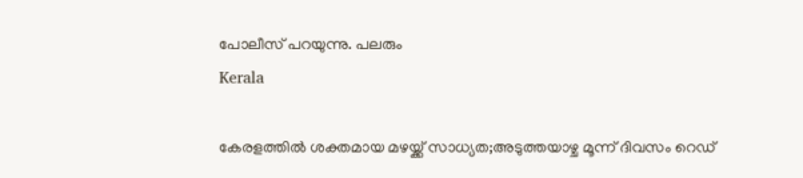പോലീസ് പറയുന്നു. പലരും
Kerala

കേരളത്തില്‍ ശക്തമായ മഴയ്ക്ക് സാധ്യത;അടുത്തയാഴ്ച മൂന്ന് ദിവസം റെഡ്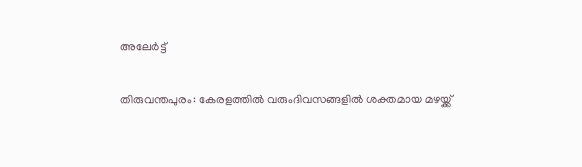അലേര്‍ട്ട്

തിരുവന്തപുരം: കേരളത്തില്‍ വരുംദിവസങ്ങളില്‍ ശക്തമായ മഴയ്ക്ക്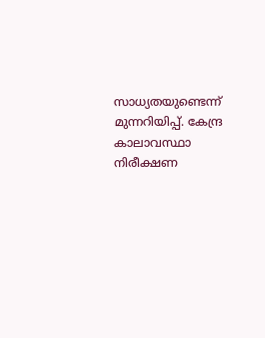സാധ്യതയുണ്ടെന്ന് മുന്നറിയിപ്പ്. കേന്ദ്ര കാലാവസ്ഥാ നിരീക്ഷണ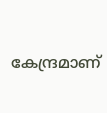കേന്ദ്രമാണ്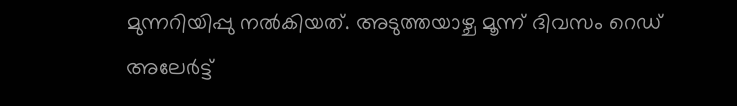മുന്നറിയിപ്പു നല്‍കിയത്. അടുത്തയാഴ്ച മൂന്ന് ദിവസം റെഡ് അലേര്‍ട്ട്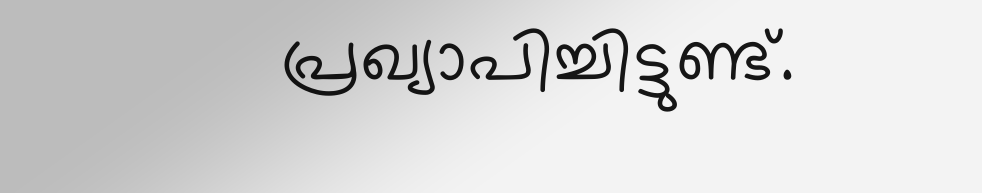പ്രഖ്യാപിച്ചിട്ടുണ്ട്.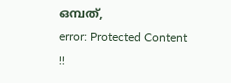ഒമ്പത്,
error: Protected Content !!